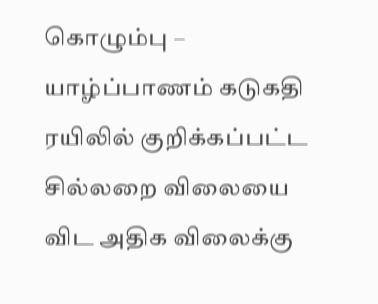கொழும்பு – யாழ்ப்பாணம் கடுகதி ரயிலில் குறிக்கப்பட்ட சில்லறை விலையை விட அதிக விலைக்கு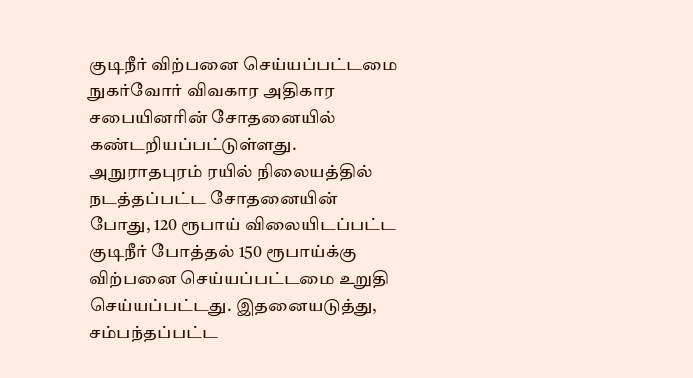குடிநீர் விற்பனை செய்யப்பட்டமை நுகர்வோர் விவகார அதிகார சபையினரின் சோதனையில் கண்டறியப்பட்டுள்ளது.
அநுராதபுரம் ரயில் நிலையத்தில் நடத்தப்பட்ட சோதனையின் போது, 120 ரூபாய் விலையிடப்பட்ட குடிநீர் போத்தல் 150 ரூபாய்க்கு விற்பனை செய்யப்பட்டமை உறுதி செய்யப்பட்டது. இதனையடுத்து, சம்பந்தப்பட்ட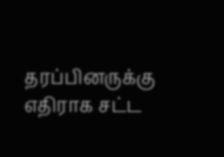தரப்பினருக்கு எதிராக சட்ட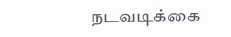நடவடிக்கை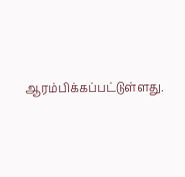ஆரம்பிக்கப்பட்டுள்ளது.